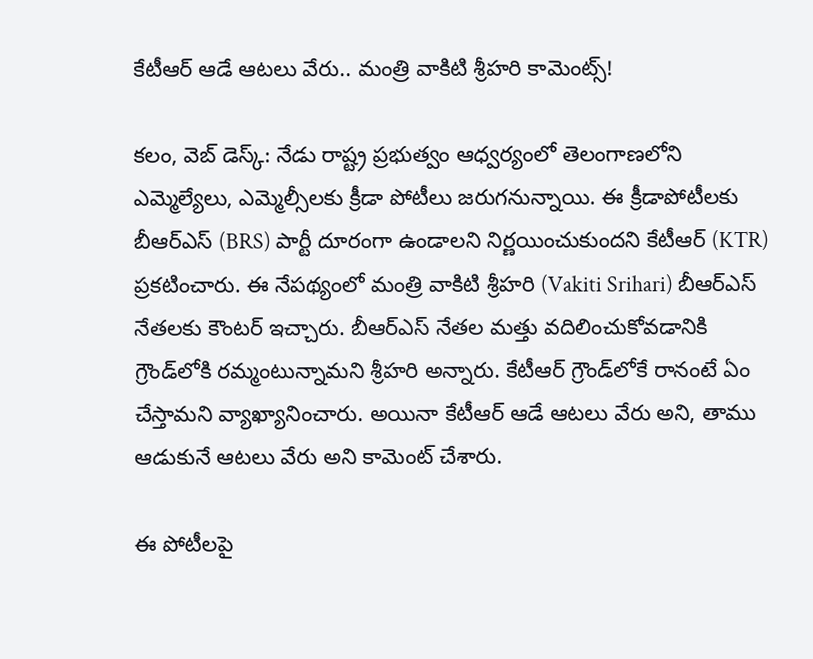కేటీఆర్ ఆడే ఆట‌లు వేరు.. మంత్రి వాకిటి శ్రీహ‌రి కామెంట్స్‌!

క‌లం, వెబ్ డెస్క్‌: నేడు రాష్ట్ర ప్ర‌భుత్వం ఆధ్వ‌ర్యంలో తెలంగాణలోని ఎమ్మెల్యేలు, ఎమ్మెల్సీలకు క్రీడా పోటీలు జ‌రుగ‌నున్నాయి. ఈ క్రీడాపోటీల‌కు బీఆర్ఎస్ (BRS) పార్టీ దూరంగా ఉండాల‌ని నిర్ణ‌యించుకుందని కేటీఆర్ (KTR) ప్రకటించారు. ఈ నేప‌థ్యంలో మంత్రి వాకిటి శ్రీహ‌రి (Vakiti Srihari) బీఆర్ఎస్ నేత‌ల‌కు కౌంట‌ర్ ఇచ్చారు. బీఆర్ఎస్ నేత‌ల‌ మ‌త్తు వ‌దిలించుకోవ‌డానికి గ్రౌండ్‌లోకి ర‌మ్మంటున్నామ‌ని శ్రీహ‌రి అన్నారు. కేటీఆర్ గ్రౌండ్‌లోకే రానంటే ఏం చేస్తామ‌ని వ్యాఖ్యానించారు. అయినా కేటీఆర్ ఆడే ఆట‌లు వేరు అని, తాము ఆడుకునే ఆట‌లు వేరు అని కామెంట్ చేశారు.

ఈ పోటీల‌పై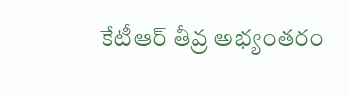కేటీఆర్ తీవ్ర అభ్యంతరం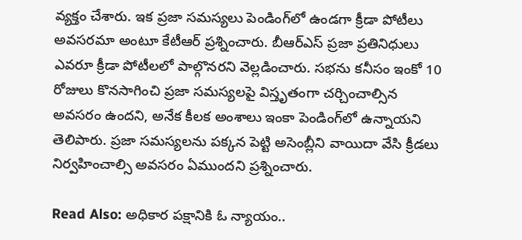వ్యక్తం చేశారు. ఇక‌ ప్రజా సమస్యలు పెండింగ్‌లో ఉండగా క్రీడా పోటీలు అవసరమా అంటూ కేటీఆర్ ప్ర‌శ్నించారు. బీఆర్ఎస్ ప్ర‌జా ప్ర‌తినిధులు ఎవ‌రూ క్రీడా పోటీలలో పాల్గొనర‌ని వెల్లడించారు. సభను కనీసం ఇంకో 10 రోజులు కొనసాగించి ప్రజా సమస్యలపై విస్తృతంగా చర్చించాల్సిన అవసరం ఉందని, అనేక కీలక అంశాలు ఇంకా పెండింగ్‌లో ఉన్నాయని తెలిపారు. ప్ర‌జా స‌మ‌స్య‌ల‌ను ప‌క్క‌న పెట్టి అసెంబ్లీని వాయిదా వేసి క్రీడలు నిర్వహించాల్సి అవ‌స‌రం ఏముంద‌ని ప్ర‌శ్నించారు.

Read Also: అధికార పక్షానికి ఓ న్యాయం..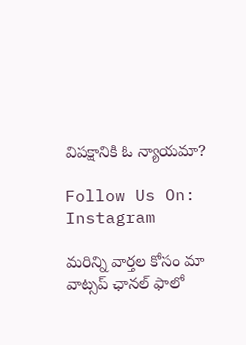విపక్షానికి ఓ న్యాయమా?

Follow Us On: Instagram

మ‌రిన్ని వార్త‌ల కోసం మా వాట్స‌ప్ ఛాన‌ల్ ఫాలో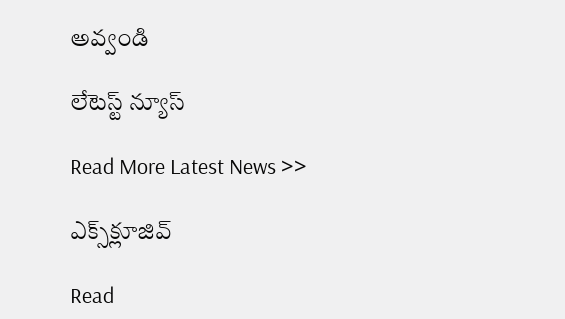అవ్వండి

లేటెస్ట్ న్యూస్‌

Read More Latest News >>

ఎక్స్‌క్లూజివ్‌

Read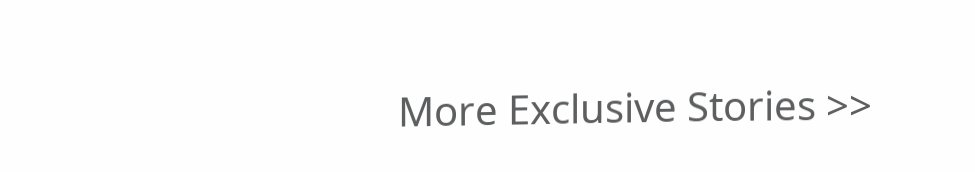More Exclusive Stories >>